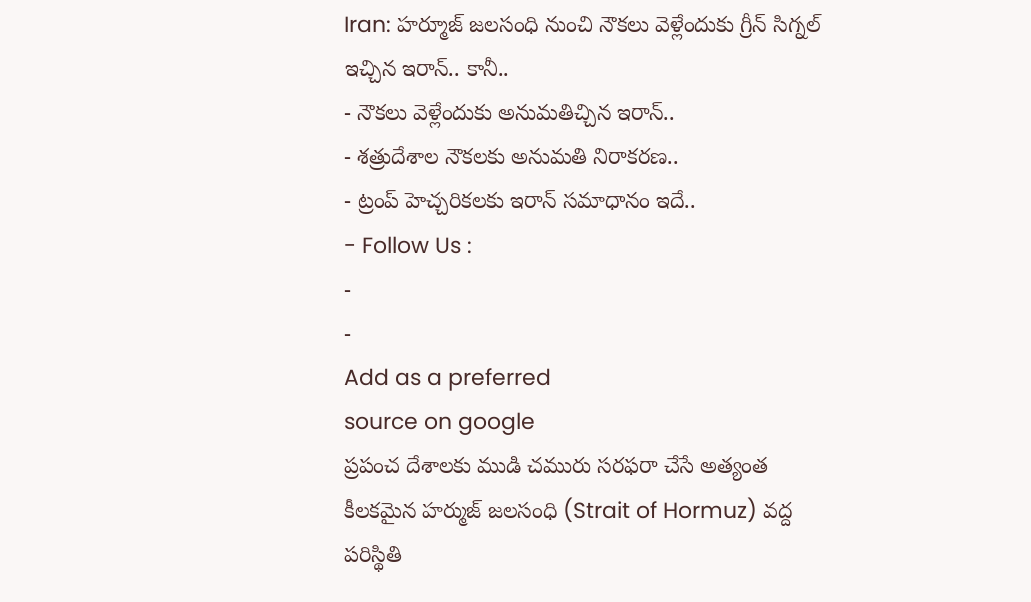Iran: హర్మూజ్ జలసంధి నుంచి నౌకలు వెళ్లేందుకు గ్రీన్ సిగ్నల్ ఇచ్చిన ఇరాన్.. కానీ..
- నౌకలు వెళ్లేందుకు అనుమతిచ్చిన ఇరాన్..
- శత్రుదేశాల నౌకలకు అనుమతి నిరాకరణ..
- ట్రంప్ హెచ్చరికలకు ఇరాన్ సమాధానం ఇదే..
- Follow Us :
-
-
Add as a preferred
source on google
ప్రపంచ దేశాలకు ముడి చమురు సరఫరా చేసే అత్యంత కీలకమైన హర్ముజ్ జలసంధి (Strait of Hormuz) వద్ద పరిస్థితి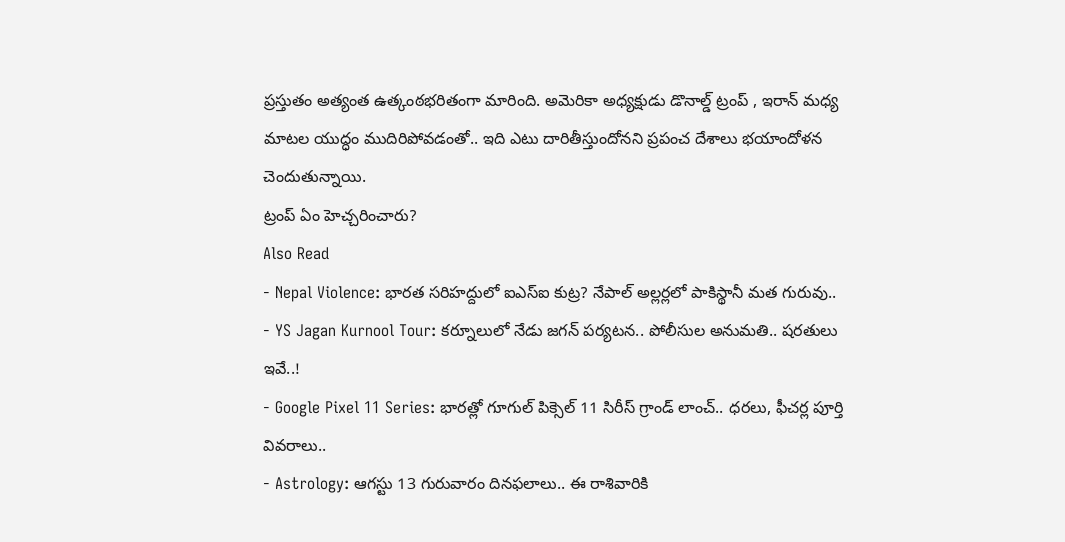ప్రస్తుతం అత్యంత ఉత్కంఠభరితంగా మారింది. అమెరికా అధ్యక్షుడు డొనాల్డ్ ట్రంప్ , ఇరాన్ మధ్య మాటల యుద్ధం ముదిరిపోవడంతో.. ఇది ఎటు దారితీస్తుందోనని ప్రపంచ దేశాలు భయాందోళన చెందుతున్నాయి.
ట్రంప్ ఏం హెచ్చరించారు?
Also Read
- Nepal Violence: భారత సరిహద్దులో ఐఎస్ఐ కుట్ర? నేపాల్ అల్లర్లలో పాకిస్థానీ మత గురువు..
- YS Jagan Kurnool Tour: కర్నూలులో నేడు జగన్ పర్యటన.. పోలీసుల అనుమతి.. షరతులు ఇవే..!
- Google Pixel 11 Series: భారత్లో గూగుల్ పిక్సెల్ 11 సిరీస్ గ్రాండ్ లాంచ్.. ధరలు, ఫీచర్ల పూర్తి వివరాలు..
- Astrology: ఆగస్టు 13 గురువారం దినఫలాలు.. ఈ రాశివారికి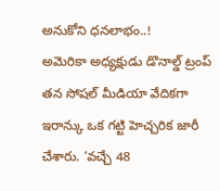అనుకోని ధనలాభం..!
అమెరికా అధ్యక్షుడు డొనాల్డ్ ట్రంప్ తన సోషల్ మీడియా వేదికగా ఇరాన్కు ఒక గట్టి హెచ్చరిక జారీ చేశారు. ‘వచ్చే 48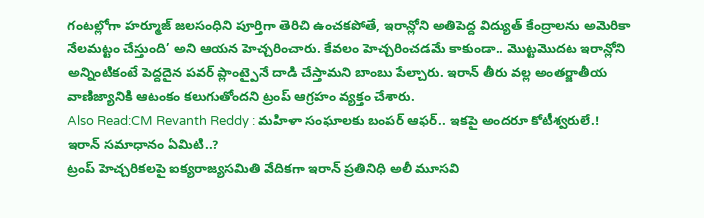గంటల్లోగా హర్మూజ్ జలసంధిని పూర్తిగా తెరిచి ఉంచకపోతే, ఇరాన్లోని అతిపెద్ద విద్యుత్ కేంద్రాలను అమెరికా నేలమట్టం చేస్తుంది’ అని ఆయన హెచ్చరించారు. కేవలం హెచ్చరించడమే కాకుండా.. మొట్టమొదట ఇరాన్లోని అన్నింటికంటే పెద్దదైన పవర్ ప్లాంట్పైనే దాడి చేస్తామని బాంబు పేల్చారు. ఇరాన్ తీరు వల్ల అంతర్జాతీయ వాణిజ్యానికి ఆటంకం కలుగుతోందని ట్రంప్ ఆగ్రహం వ్యక్తం చేశారు.
Also Read:CM Revanth Reddy : మహిళా సంఘాలకు బంపర్ ఆఫర్.. ఇకపై అందరూ కోటీశ్వరులే.!
ఇరాన్ సమాధానం ఏమిటి..?
ట్రంప్ హెచ్చరికలపై ఐక్యరాజ్యసమితి వేదికగా ఇరాన్ ప్రతినిధి అలీ మూసవి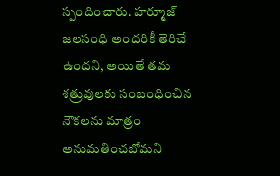స్పందించారు. హర్మూజ్ జలసంధి అందరికీ తెరిచే ఉందని, అయితే తమ శత్రువులకు సంబంధించిన నౌకలను మాత్రం అనుమతించబోమని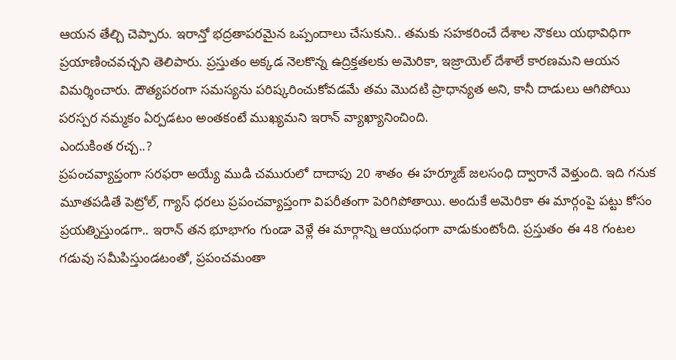ఆయన తేల్చి చెప్పారు. ఇరాన్తో భద్రతాపరమైన ఒప్పందాలు చేసుకుని.. తమకు సహకరించే దేశాల నౌకలు యథావిధిగా ప్రయాణించవచ్చని తెలిపారు. ప్రస్తుతం అక్కడ నెలకొన్న ఉద్రిక్తతలకు అమెరికా, ఇజ్రాయెల్ దేశాలే కారణమని ఆయన విమర్శించారు. దౌత్యపరంగా సమస్యను పరిష్కరించుకోవడమే తమ మొదటి ప్రాధాన్యత అని, కానీ దాడులు ఆగిపోయి పరస్పర నమ్మకం ఏర్పడటం అంతకంటే ముఖ్యమని ఇరాన్ వ్యాఖ్యానించింది.
ఎందుకింత రచ్చ..?
ప్రపంచవ్యాప్తంగా సరఫరా అయ్యే ముడి చమురులో దాదాపు 20 శాతం ఈ హర్మూజ్ జలసంధి ద్వారానే వెళ్తుంది. ఇది గనుక మూతపడితే పెట్రోల్, గ్యాస్ ధరలు ప్రపంచవ్యాప్తంగా విపరీతంగా పెరిగిపోతాయి. అందుకే అమెరికా ఈ మార్గంపై పట్టు కోసం ప్రయత్నిస్తుండగా.. ఇరాన్ తన భూభాగం గుండా వెళ్లే ఈ మార్గాన్ని ఆయుధంగా వాడుకుంటోంది. ప్రస్తుతం ఈ 48 గంటల గడువు సమీపిస్తుండటంతో, ప్రపంచమంతా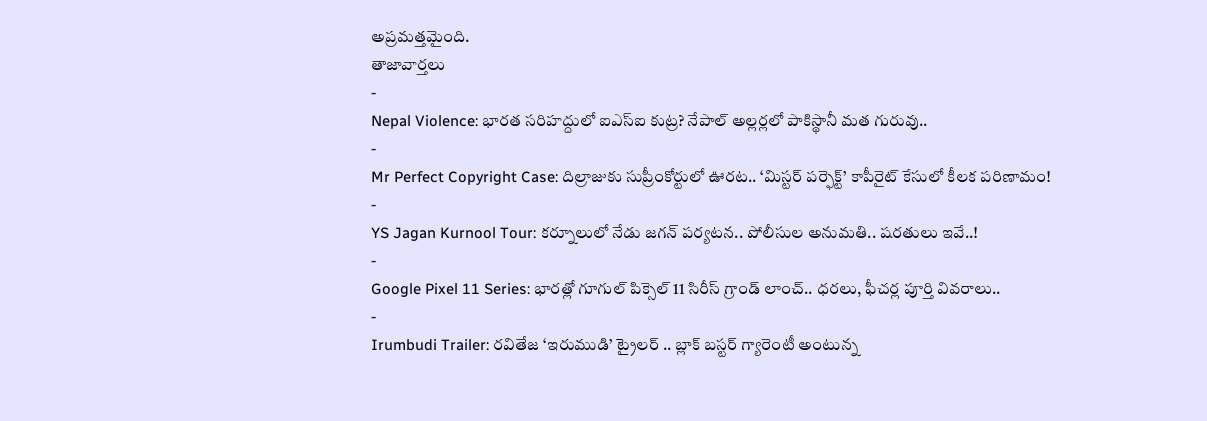అప్రమత్తమైంది.
తాజావార్తలు
-
Nepal Violence: భారత సరిహద్దులో ఐఎస్ఐ కుట్ర? నేపాల్ అల్లర్లలో పాకిస్థానీ మత గురువు..
-
Mr Perfect Copyright Case: దిల్రాజుకు సుప్రీంకోర్టులో ఊరట.. ‘మిస్టర్ పర్ఫెక్ట్’ కాపీరైట్ కేసులో కీలక పరిణామం!
-
YS Jagan Kurnool Tour: కర్నూలులో నేడు జగన్ పర్యటన.. పోలీసుల అనుమతి.. షరతులు ఇవే..!
-
Google Pixel 11 Series: భారత్లో గూగుల్ పిక్సెల్ 11 సిరీస్ గ్రాండ్ లాంచ్.. ధరలు, ఫీచర్ల పూర్తి వివరాలు..
-
Irumbudi Trailer: రవితేజ ‘ఇరుముడి’ ట్రైలర్ .. బ్లాక్ బస్టర్ గ్యారెంటీ అంటున్న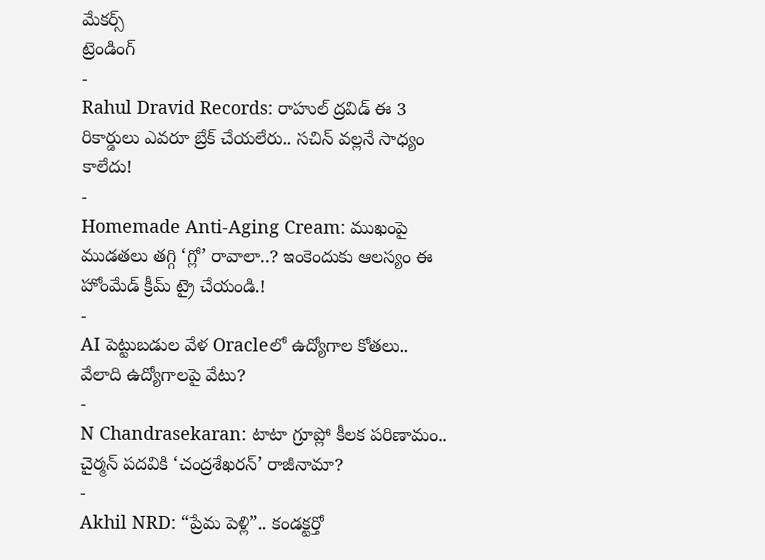మేకర్స్
ట్రెండింగ్
-
Rahul Dravid Records: రాహుల్ ద్రవిడ్ ఈ 3 రికార్డులు ఎవరూ బ్రేక్ చేయలేరు.. సచిన్ వల్లనే సాధ్యం కాలేదు!
-
Homemade Anti-Aging Cream: ముఖంపై ముడతలు తగ్గి ‘గ్లో’ రావాలా..? ఇంకెందుకు ఆలస్యం ఈ హోంమేడ్ క్రీమ్ ట్రై చేయండి.!
-
AI పెట్టుబడుల వేళ Oracleలో ఉద్యోగాల కోతలు.. వేలాది ఉద్యోగాలపై వేటు?
-
N Chandrasekaran: టాటా గ్రూప్లో కీలక పరిణామం.. చైర్మన్ పదవికి ‘చంద్రశేఖరన్’ రాజీనామా?
-
Akhil NRD: “ప్రేమ పెళ్లి”.. కండక్టర్తో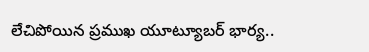లేచిపోయిన ప్రముఖ యూట్యూబర్ భార్య..